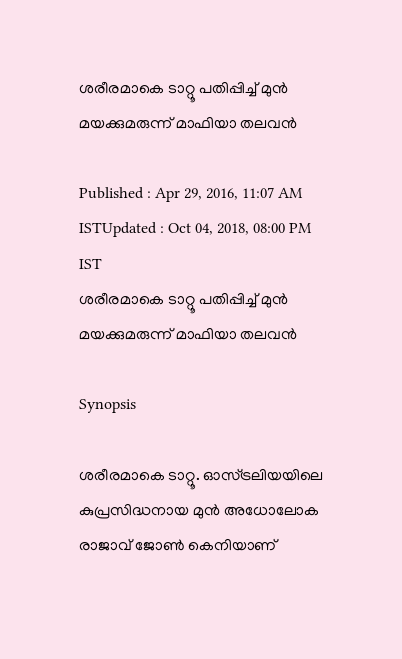ശരീരമാകെ ടാറ്റൂ പതിപ്പിച്ച് മുന്‍ മയക്കുമരുന്ന് മാഫിയാ തലവന്‍

Published : Apr 29, 2016, 11:07 AM ISTUpdated : Oct 04, 2018, 08:00 PM IST
ശരീരമാകെ ടാറ്റൂ പതിപ്പിച്ച് മുന്‍ മയക്കുമരുന്ന് മാഫിയാ തലവന്‍

Synopsis

ശരീരമാകെ ടാറ്റൂ. ഓസ്ട്രലിയയിലെ കുപ്രസിദ്ധനായ മുന്‍ അധോലോക രാജാവ് ജോണ്‍ കെനിയാണ്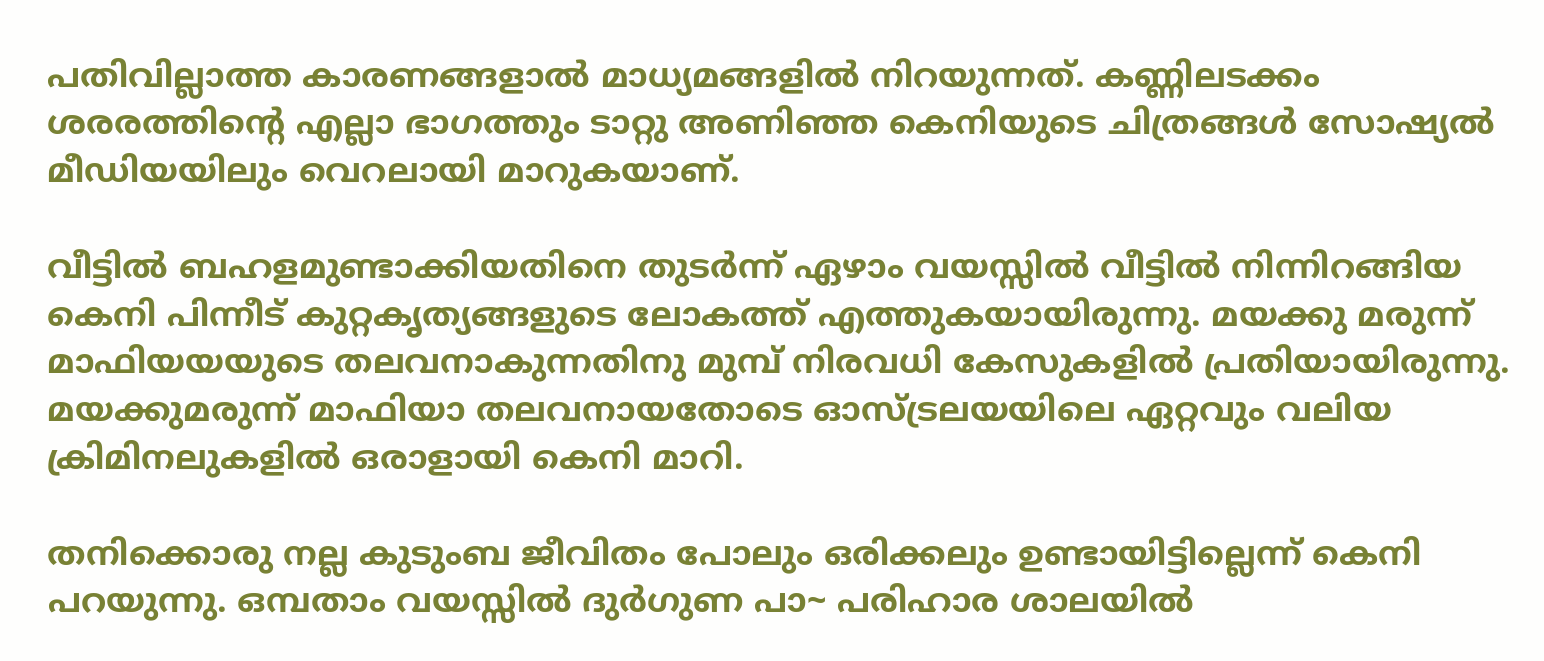പതിവില്ലാത്ത കാരണങ്ങളാല്‍ മാധ്യമങ്ങളില്‍ നിറയുന്നത്. കണ്ണിലടക്കം ശരരത്തിന്റെ എല്ലാ ഭാഗത്തും ടാറ്റു അണിഞ്ഞ കെനിയുടെ ചിത്രങ്ങള്‍ സോഷ്യല്‍ മീഡിയയിലും വെറലായി മാറുകയാണ്.

വീട്ടില്‍ ബഹളമുണ്ടാക്കിയതിനെ തുടര്‍ന്ന് ഏഴാം വയസ്സില്‍ വീട്ടില്‍ നിന്നിറങ്ങിയ കെനി പിന്നീട് കുറ്റകൃത്യങ്ങളുടെ ലോകത്ത് എത്തുകയായിരുന്നു. മയക്കു മരുന്ന് മാഫിയയയുടെ തലവനാകുന്നതിനു മുമ്പ് നിരവധി കേസുകളില്‍ പ്രതിയായിരുന്നു. മയക്കുമരുന്ന് മാഫിയാ തലവനായതോടെ ഓസ്ട്രലയയിലെ ഏറ്റവും വലിയ ക്രിമിനലുകളില്‍ ഒരാളായി കെനി മാറി.

തനിക്കൊരു നല്ല കുടുംബ ജീവിതം പോലും ഒരിക്കലും ഉണ്ടായിട്ടില്ലെന്ന് കെനി പറയുന്നു. ഒമ്പതാം വയസ്സില്‍ ദുര്‍ഗുണ പാ~ പരിഹാര ശാലയില്‍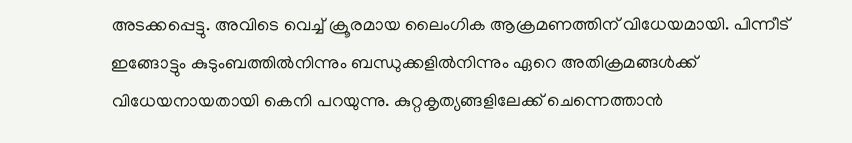അടക്കപ്പെട്ടു. അവിടെ വെച്ച് ക്രൂരമായ ലൈംഗിക ആക്രമണത്തിന് വിധേയമായി. പിന്നീട് ഇങ്ങോട്ടും കുടുംബത്തില്‍നിന്നും ബന്ധുക്കളില്‍നിന്നും ഏറെ അതിക്രമങ്ങള്‍ക്ക് വിധേയനായതായി കെനി പറയുന്നു. കുറ്റകൃത്യങ്ങളിലേക്ക് ചെന്നെത്താന്‍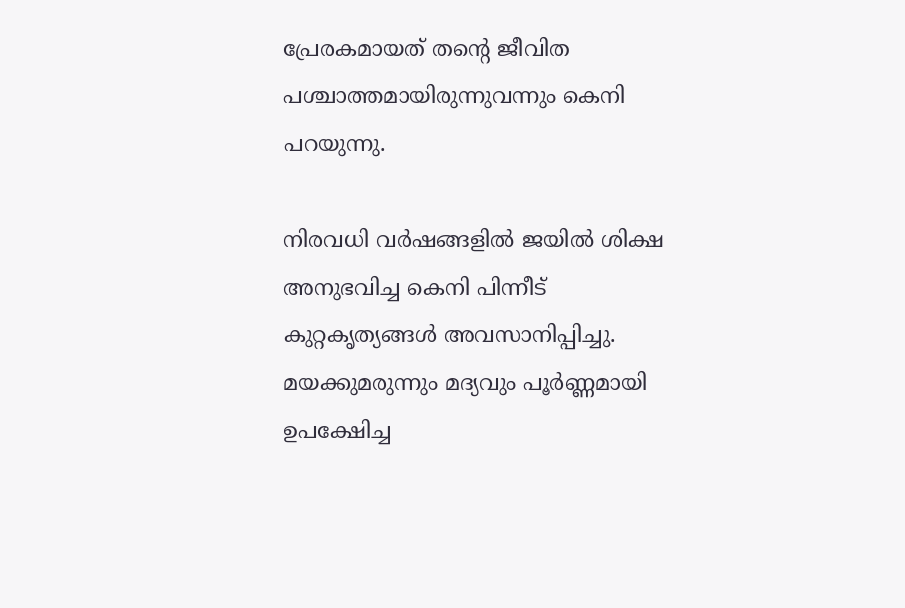പ്രേരകമായത് തന്റെ ജീവിത പശ്ചാത്തമായിരുന്നുവന്നും കെനി പറയുന്നു.

നിരവധി വര്‍ഷങ്ങളില്‍ ജയില്‍ ശിക്ഷ അനുഭവിച്ച കെനി പിന്നീട് കുറ്റകൃത്യങ്ങള്‍ അവസാനിപ്പിച്ചു. മയക്കുമരുന്നും മദ്യവും പൂര്‍ണ്ണമായി ഉപക്ഷേിച്ച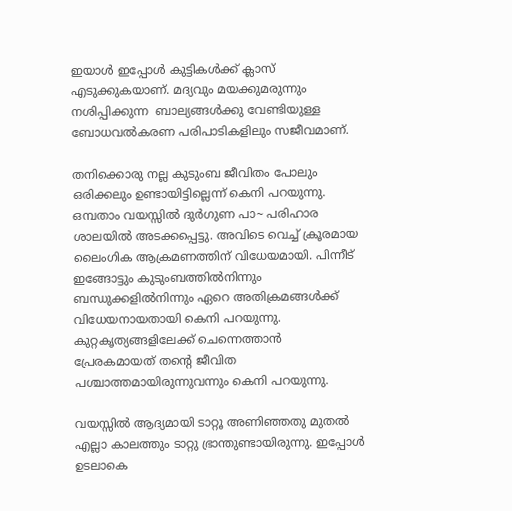ഇയാള്‍ ഇപ്പോള്‍ കുട്ടികള്‍ക്ക് ക്ലാസ് എടുക്കുകയാണ്. മദ്യവും മയക്കുമരുന്നും നശിപ്പിക്കുന്ന  ബാല്യങ്ങള്‍ക്കു വേണ്ടിയുള്ള ബോധവല്‍കരണ പരിപാടികളിലും സജീവമാണ്.

തനിക്കൊരു നല്ല കുടുംബ ജീവിതം പോലും ഒരിക്കലും ഉണ്ടായിട്ടില്ലെന്ന് കെനി പറയുന്നു. ഒമ്പതാം വയസ്സില്‍ ദുര്‍ഗുണ പാ~ പരിഹാര ശാലയില്‍ അടക്കപ്പെട്ടു. അവിടെ വെച്ച് ക്രൂരമായ ലൈംഗിക ആക്രമണത്തിന് വിധേയമായി. പിന്നീട് ഇങ്ങോട്ടും കുടുംബത്തില്‍നിന്നും ബന്ധുക്കളില്‍നിന്നും ഏറെ അതിക്രമങ്ങള്‍ക്ക് വിധേയനായതായി കെനി പറയുന്നു. കുറ്റകൃത്യങ്ങളിലേക്ക് ചെന്നെത്താന്‍ പ്രേരകമായത് തന്റെ ജീവിത പശ്ചാത്തമായിരുന്നുവന്നും കെനി പറയുന്നു.

വയസ്സില്‍ ആദ്യമായി ടാറ്റൂ അണിഞ്ഞതു മുതല്‍ എല്ലാ കാലത്തും ടാറ്റു ഭ്രാന്തുണ്ടായിരുന്നു. ഇപ്പോള്‍ ഉടലാകെ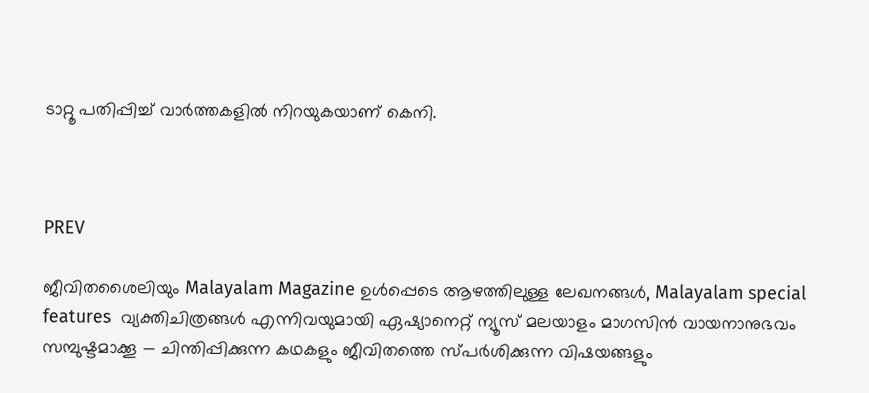ടാറ്റൂ പതിപ്പിച്ച് വാര്‍ത്തകളില്‍ നിറയുകയാണ് കെനി.



PREV

ജീവിതശൈലിയും Malayalam Magazine ഉൾപ്പെടെ ആഴത്തിലുള്ള ലേഖനങ്ങൾ, Malayalam special features  വ്യക്തിചിത്രങ്ങൾ എന്നിവയുമായി ഏഷ്യാനെറ്റ് ന്യൂസ് മലയാളം മാഗസിന്‍ വായനാനുഭവം സമ്പുഷ്ടമാക്കൂ — ചിന്തിപ്പിക്കുന്ന കഥകളും ജീവിതത്തെ സ്പർശിക്കുന്ന വിഷയങ്ങളും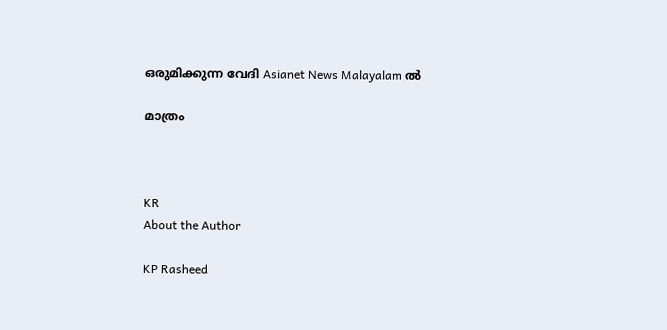ഒരുമിക്കുന്ന വേദി Asianet News Malayalam ൽ

മാത്രം



KR
About the Author

KP Rasheed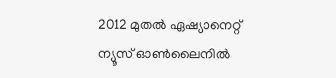2012 മുതല്‍ ഏഷ്യാനെറ്റ് ന്യൂസ് ഓണ്‍ലൈനില്‍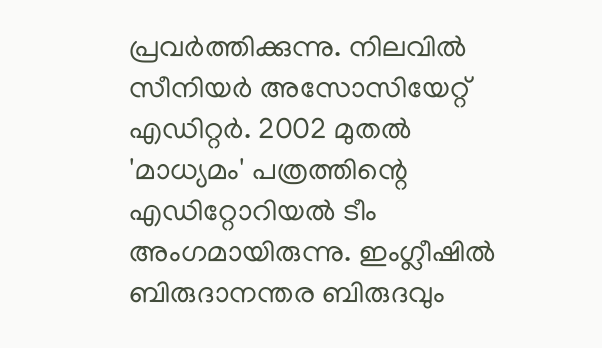പ്രവര്‍ത്തിക്കുന്നു. നിലവില്‍ സീനിയര്‍ അസോസിയേറ്റ് എഡിറ്റര്‍. 2002 മുതല്‍ 'മാധ്യമം' പത്രത്തിന്റെ എഡിറ്റോറിയല്‍ ടീം അംഗമായിരുന്നു. ഇംഗ്ലീഷില്‍ ബിരുദാനന്തര ബിരുദവും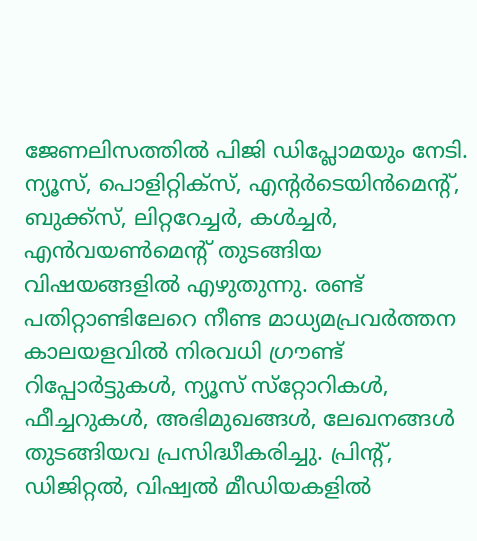ജേണലിസത്തില്‍ പിജി ഡിപ്ലോമയും നേടി. ന്യൂസ്, പൊളിറ്റിക്‌സ്, എന്റര്‍ടെയിന്‍മെന്റ്, ബുക്ക്‌സ്, ലിറ്ററേച്ചര്‍, കള്‍ച്ചര്‍, എന്‍വയണ്‍മെന്റ് തുടങ്ങിയ വിഷയങ്ങളില്‍ എഴുതുന്നു. രണ്ട് പതിറ്റാണ്ടിലേറെ നീണ്ട മാധ്യമപ്രവര്‍ത്തന കാലയളവില്‍ നിരവധി ഗ്രൗണ്ട് റിപ്പോര്‍ട്ടുകള്‍, ന്യൂസ് സ്‌റ്റോറികള്‍, ഫീച്ചറുകള്‍, അഭിമുഖങ്ങള്‍, ലേഖനങ്ങള്‍ തുടങ്ങിയവ പ്രസിദ്ധീകരിച്ചു. പ്രിന്റ്, ഡിജിറ്റല്‍, വിഷ്വല്‍ മീഡിയകളില്‍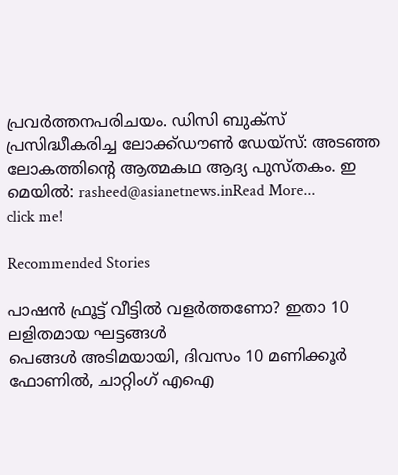പ്രവര്‍ത്തനപരിചയം. ഡിസി ബുക്സ് പ്രസിദ്ധീകരിച്ച ലോക്ക്ഡൗണ്‍ ഡേയ്സ്: അടഞ്ഞ ലോകത്തിന്റെ ആത്മകഥ ആദ്യ പുസ്തകം. ഇ മെയില്‍: rasheed@asianetnews.inRead More...
click me!

Recommended Stories

പാഷൻ ഫ്രൂട്ട് വീട്ടിൽ വളർത്തണോ? ഇതാ 10 ലളിതമായ ഘട്ടങ്ങൾ
പെങ്ങൾ അടിമയായി, ദിവസം 10 മണിക്കൂർ ഫോണിൽ, ചാറ്റിംഗ് എഐ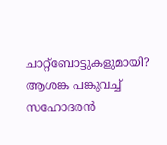ചാറ്റ്‍ബോട്ടുകളുമായി? ആശങ്ക പങ്കുവച്ച് സഹോദരൻ